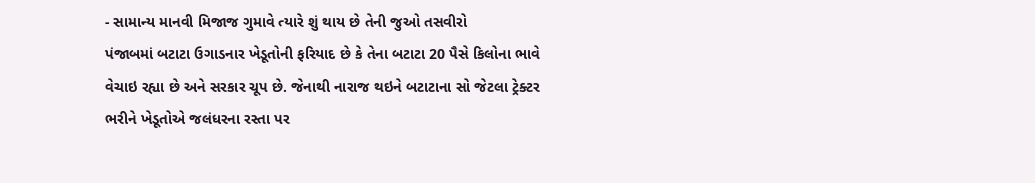- સામાન્ય માનવી મિજાજ ગુમાવે ત્યારે શું થાય છે તેની જુઓ તસવીરો
પંજાબમાં બટાટા ઉગાડનાર ખેડૂતોની ફરિયાદ છે કે તેના બટાટા 20 પૈસે કિલોના ભાવે વેચાઇ રહ્યા છે અને સરકાર ચૂપ છે. જેનાથી નારાજ થઇને બટાટાના સો જેટલા ટ્રેક્ટર ભરીને ખેડૂતોએ જલંધરના રસ્તા પર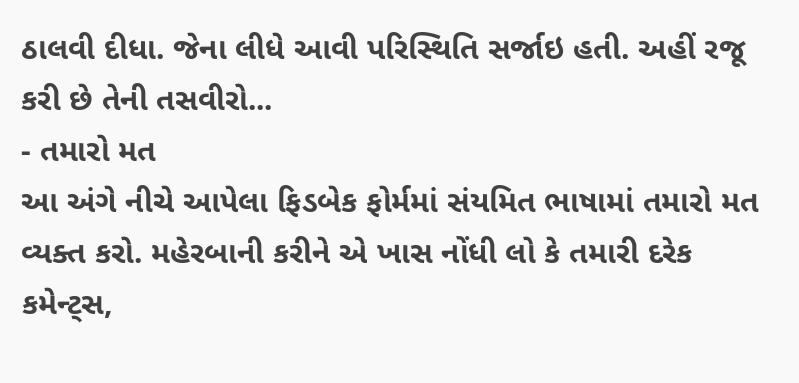ઠાલવી દીધા. જેના લીધે આવી પરિસ્થિતિ સર્જાઇ હતી. અહીં રજૂ કરી છે તેની તસવીરો...
- તમારો મત
આ અંગે નીચે આપેલા ફિડબેક ફોર્મમાં સંયમિત ભાષામાં તમારો મત વ્યક્ત કરો. મહેરબાની કરીને એ ખાસ નોંધી લો કે તમારી દરેક કમેન્ટ્સ,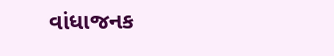વાંધાજનક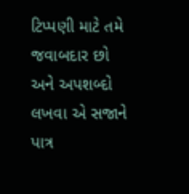ટિપ્પણી માટે તમે જવાબદાર છો અને અપશબ્દો લખવા એ સજાને પાત્ર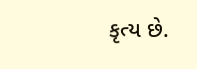કૃત્ય છે.